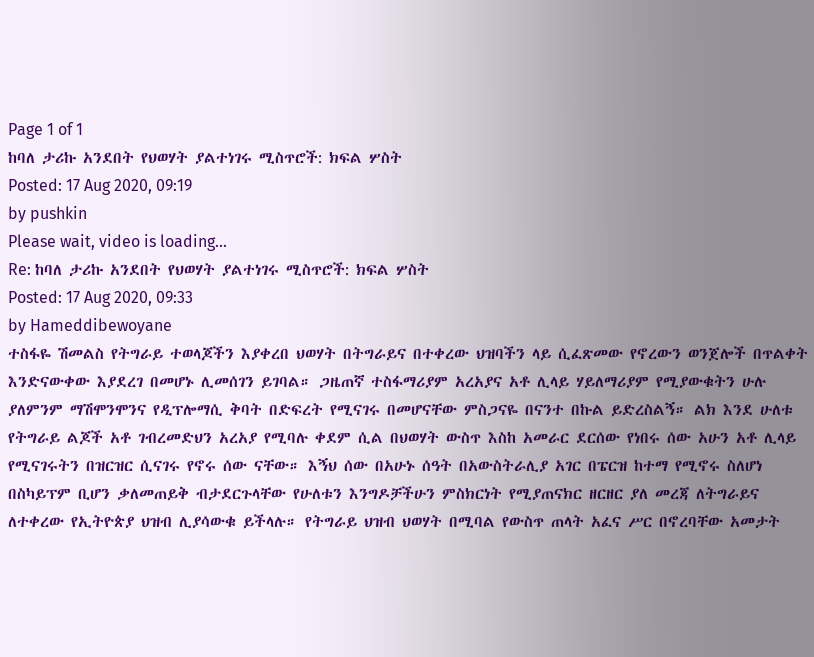Page 1 of 1
ከባለ ታሪኩ አንደበት የህወሃት ያልተነገሩ ሚስጥሮች: ክፍል ሦስት
Posted: 17 Aug 2020, 09:19
by pushkin
Please wait, video is loading...
Re: ከባለ ታሪኩ አንደበት የህወሃት ያልተነገሩ ሚስጥሮች: ክፍል ሦስት
Posted: 17 Aug 2020, 09:33
by Hameddibewoyane
ተስፋዬ ሽመልስ የትግራይ ተወላጆችን እያቀረበ ህወሃት በትግራይና በተቀረው ህዝባችን ላይ ሲፈጽመው የኖረውን ወንጀሎች በጥልቀት እንድናውቀው እያደረገ በመሆኑ ሊመሰገን ይገባል። ጋዜጠኛ ተስፋማሪያም አረአያና አቶ ሊላይ ሃይለማሪያም የሚያውቁትን ሁሉ ያለምንም ማሽሞንሞንና የዲፕሎማሲ ቅባት በድፍረት የሚናገሩ በመሆናቸው ምስጋናዬ በናንተ በኩል ይድረስልኝ። ልክ እንደ ሁለቱ የትግራይ ልጆች አቶ ገብረመድህን አረአያ የሚባሉ ቀደም ሲል በህወሃት ውስጥ እስከ አመራር ደርሰው የነበሩ ሰው አሁን አቶ ሊላይ የሚናገሩትን በዝርዝር ሲናገሩ የኖሩ ሰው ናቸው። እኝህ ሰው በአሁኑ ሰዓት በአውስትራሊያ አገር በፔርዝ ከተማ የሚኖሩ ስለሆነ በስካይፕም ቢሆን ቃለመጠይቅ ብታደርጉላቸው የሁለቱን እንግዶቻችሁን ምስክርነት የሚያጠናክር ዘርዘር ያለ መረጃ ለትግራይና ለተቀረው የኢትዮጵያ ህዝብ ሊያሳውቁ ይችላሉ። የትግራይ ህዝብ ህወሃት በሚባል የውስጥ ጠላት አፈና ሥር በኖረባቸው አመታት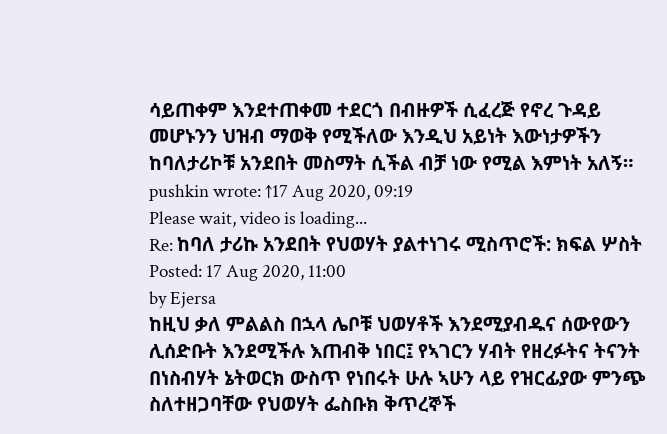ሳይጠቀም እንደተጠቀመ ተደርጎ በብዙዎች ሲፈረጅ የኖረ ጉዳይ መሆኑንን ህዝብ ማወቅ የሚችለው እንዲህ አይነት እውነታዎችን ከባለታሪኮቹ አንደበት መስማት ሲችል ብቻ ነው የሚል እምነት አለኝ።
pushkin wrote: ↑17 Aug 2020, 09:19
Please wait, video is loading...
Re: ከባለ ታሪኩ አንደበት የህወሃት ያልተነገሩ ሚስጥሮች: ክፍል ሦስት
Posted: 17 Aug 2020, 11:00
by Ejersa
ከዚህ ቃለ ምልልስ በኋላ ሌቦቹ ህወሃቶች እንደሚያብዱና ሰውየውን ሊሰድቡት እንደሚችሉ እጠብቅ ነበር፤ የኣገርን ሃብት የዘረፉትና ትናንት በነስብሃት ኔትወርክ ውስጥ የነበሩት ሁሉ ኣሁን ላይ የዝርፊያው ምንጭ ስለተዘጋባቸው የህወሃት ፌስቡክ ቅጥረኞች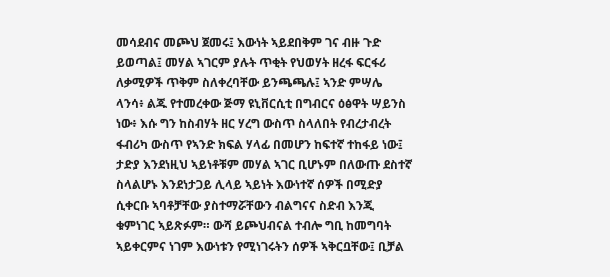መሳደብና መጮህ ጀመሩ፤ እውነት ኣይደበቅም ገና ብዙ ጉድ ይወጣል፤ መሃል ኣገርም ያሉት ጥቂት የህወሃት ዘረፋ ፍርፋሪ ለቃሚዎች ጥቅም ስለቀረባቸው ይንጫጫሉ፤ ኣንድ ምሣሌ ላንሳ፥ ልጁ የተመረቀው ጅማ ዩኒቨርሲቲ በግብርና ዕፅዋት ሣይንስ ነው፥ እሱ ግን ከስብሃት ዘር ሃረግ ውስጥ ስላለበት የብረታብረት ፋብሪካ ውስጥ የኣንድ ክፍል ሃላፊ በመሆን ከፍተኛ ተከፋይ ነው፤ ታድያ እንደነዚህ ኣይነቶቹም መሃል ኣገር ቢሆኑም በለውጡ ደስተኛ ስላልሆኑ እንደነታጋይ ሊላይ ኣይነት እውነተኛ ሰዎች በሚድያ ሲቀርቡ ኣባቶቻቸው ያስተማሯቸውን ብልግናና ስድብ እንጂ ቁምነገር ኣይጽፉም። ውሻ ይጮህብናል ተብሎ ግቢ ከመግባት ኣይቀርምና ነገም እውነቱን የሚነገሩትን ሰዎች ኣቅርቧቸው፤ ቢቻል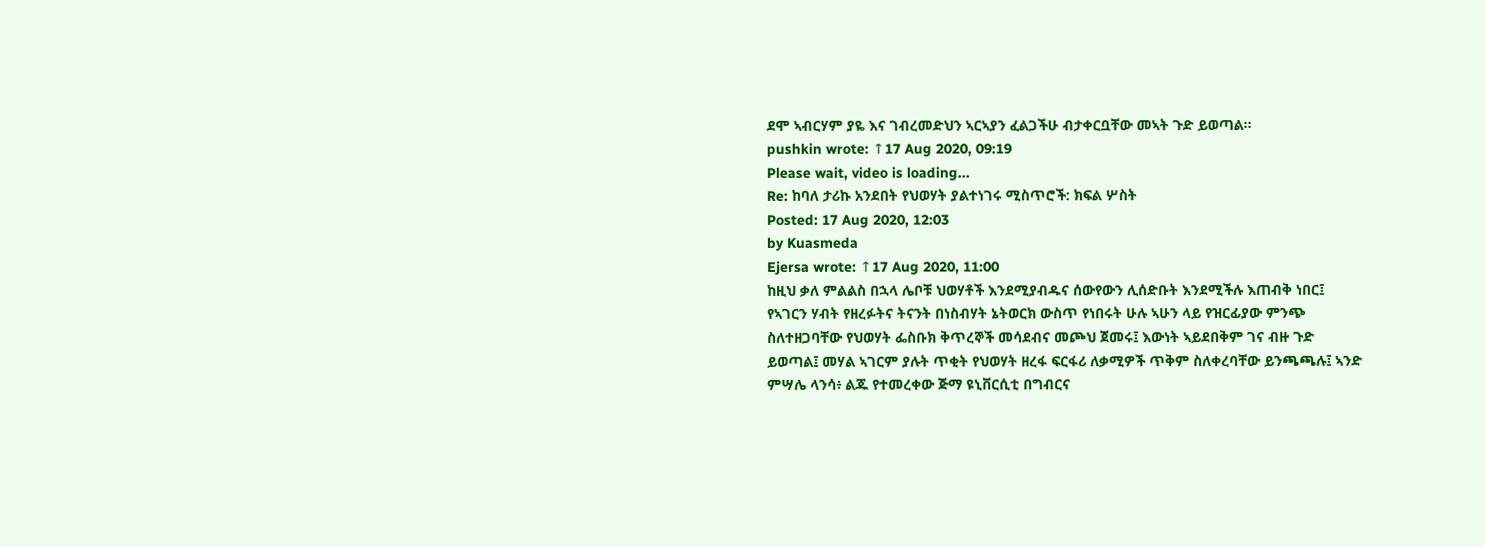ደሞ ኣብርሃም ያዬ እና ገብረመድህን ኣርኣያን ፈልጋችሁ ብታቀርቧቸው መኣት ጉድ ይወጣል።
pushkin wrote: ↑17 Aug 2020, 09:19
Please wait, video is loading...
Re: ከባለ ታሪኩ አንደበት የህወሃት ያልተነገሩ ሚስጥሮች: ክፍል ሦስት
Posted: 17 Aug 2020, 12:03
by Kuasmeda
Ejersa wrote: ↑17 Aug 2020, 11:00
ከዚህ ቃለ ምልልስ በኋላ ሌቦቹ ህወሃቶች እንደሚያብዱና ሰውየውን ሊሰድቡት እንደሚችሉ እጠብቅ ነበር፤ የኣገርን ሃብት የዘረፉትና ትናንት በነስብሃት ኔትወርክ ውስጥ የነበሩት ሁሉ ኣሁን ላይ የዝርፊያው ምንጭ ስለተዘጋባቸው የህወሃት ፌስቡክ ቅጥረኞች መሳደብና መጮህ ጀመሩ፤ እውነት ኣይደበቅም ገና ብዙ ጉድ ይወጣል፤ መሃል ኣገርም ያሉት ጥቂት የህወሃት ዘረፋ ፍርፋሪ ለቃሚዎች ጥቅም ስለቀረባቸው ይንጫጫሉ፤ ኣንድ ምሣሌ ላንሳ፥ ልጁ የተመረቀው ጅማ ዩኒቨርሲቲ በግብርና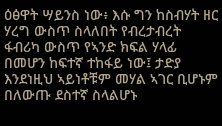ዕፅዋት ሣይንስ ነው፥ እሱ ግን ከስብሃት ዘር ሃረግ ውስጥ ስላለበት የብረታብረት ፋብሪካ ውስጥ የኣንድ ክፍል ሃላፊ በመሆን ከፍተኛ ተከፋይ ነው፤ ታድያ እንደነዚህ ኣይነቶቹም መሃል ኣገር ቢሆኑም በለውጡ ደስተኛ ስላልሆኑ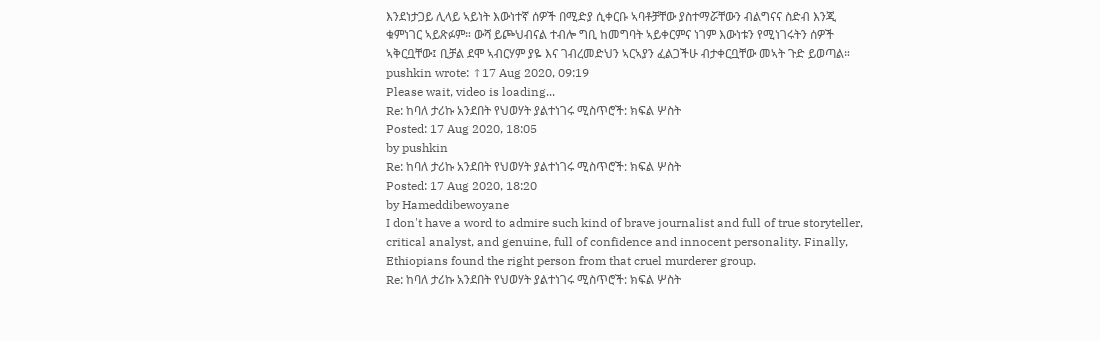እንደነታጋይ ሊላይ ኣይነት እውነተኛ ሰዎች በሚድያ ሲቀርቡ ኣባቶቻቸው ያስተማሯቸውን ብልግናና ስድብ እንጂ ቁምነገር ኣይጽፉም። ውሻ ይጮህብናል ተብሎ ግቢ ከመግባት ኣይቀርምና ነገም እውነቱን የሚነገሩትን ሰዎች ኣቅርቧቸው፤ ቢቻል ደሞ ኣብርሃም ያዬ እና ገብረመድህን ኣርኣያን ፈልጋችሁ ብታቀርቧቸው መኣት ጉድ ይወጣል።
pushkin wrote: ↑17 Aug 2020, 09:19
Please wait, video is loading...
Re: ከባለ ታሪኩ አንደበት የህወሃት ያልተነገሩ ሚስጥሮች: ክፍል ሦስት
Posted: 17 Aug 2020, 18:05
by pushkin
Re: ከባለ ታሪኩ አንደበት የህወሃት ያልተነገሩ ሚስጥሮች: ክፍል ሦስት
Posted: 17 Aug 2020, 18:20
by Hameddibewoyane
I don't have a word to admire such kind of brave journalist and full of true storyteller, critical analyst, and genuine, full of confidence and innocent personality. Finally, Ethiopians found the right person from that cruel murderer group.
Re: ከባለ ታሪኩ አንደበት የህወሃት ያልተነገሩ ሚስጥሮች: ክፍል ሦስት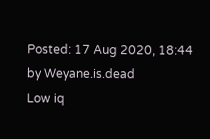Posted: 17 Aug 2020, 18:44
by Weyane.is.dead
Low iq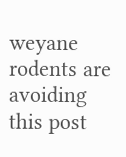weyane rodents are avoiding this post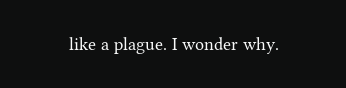like a plague. I wonder why.